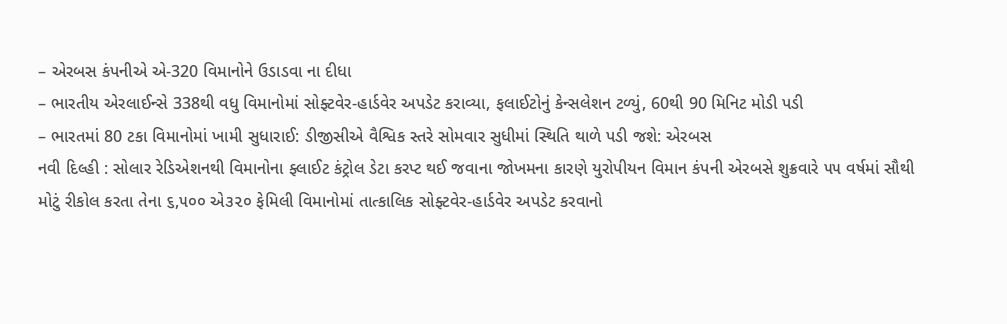– એરબસ કંપનીએ એ-320 વિમાનોને ઉડાડવા ના દીધા
– ભારતીય એરલાઈન્સે 338થી વધુ વિમાનોમાં સોફ્ટવેર-હાર્ડવેર અપડેટ કરાવ્યા, ફલાઈટોનું કેન્સલેશન ટળ્યું, 60થી 90 મિનિટ મોડી પડી
– ભારતમાં 80 ટકા વિમાનોમાં ખામી સુધારાઈ: ડીજીસીએ વૈશ્વિક સ્તરે સોમવાર સુધીમાં સ્થિતિ થાળે પડી જશે: એરબસ
નવી દિલ્હી : સોલાર રેડિએશનથી વિમાનોના ફ્લાઈટ કંટ્રોલ ડેટા કરપ્ટ થઈ જવાના જોખમના કારણે યુરોપીયન વિમાન કંપની એરબસે શુક્રવારે ૫૫ વર્ષમાં સૌથી મોટું રીકોલ કરતા તેના ૬,૫૦૦ એ૩૨૦ ફેમિલી વિમાનોમાં તાત્કાલિક સોફ્ટવેર-હાર્ડવેર અપડેટ કરવાનો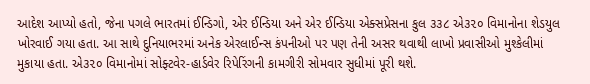આદેશ આપ્યો હતો, જેના પગલે ભારતમાં ઈન્ડિગો, એર ઈન્ડિયા અને એર ઈન્ડિયા એક્સપ્રેસના કુલ ૩૩૮ એ૩૨૦ વિમાનોના શેડયુલ ખોરવાઈ ગયા હતા. આ સાથે દુનિયાભરમાં અનેક એરલાઈન્સ કંપનીઓ પર પણ તેની અસર થવાથી લાખો પ્રવાસીઓ મુશ્કેલીમાં મુકાયા હતા. એ૩૨૦ વિમાનોમાં સોફ્ટવેર-હાર્ડવેર રિપેરિંગની કામગીરી સોમવાર સુધીમાં પૂરી થશે.